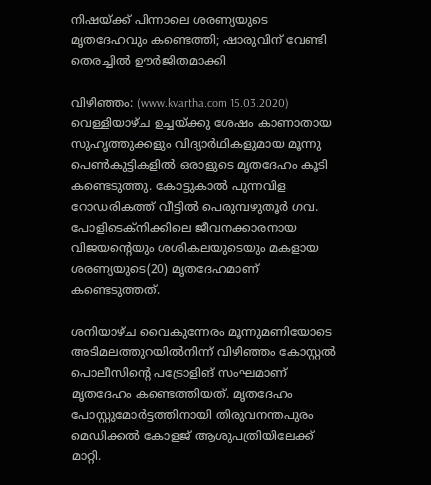നിഷയ്ക്ക് പിന്നാലെ ശരണ്യയുടെ മൃതദേഹവും കണ്ടെത്തി; ഷാരുവിന് വേണ്ടി തെരച്ചില്‍ ഊര്‍ജിതമാക്കി

വിഴിഞ്ഞം: (www.kvartha.com 15.03.2020) വെള്ളിയാഴ്ച ഉച്ചയ്ക്കു ശേഷം കാണാതായ സുഹൃത്തുക്കളും വിദ്യാര്‍ഥികളുമായ മൂന്നു പെണ്‍കുട്ടികളില്‍ ഒരാളുടെ മൃതദേഹം കൂടി കണ്ടെടുത്തു. കോട്ടുകാല്‍ പുന്നവിള റോഡരികത്ത് വീട്ടില്‍ പെരുമ്പഴുതൂര്‍ ഗവ. പോളിടെക്നിക്കിലെ ജീവനക്കാരനായ വിജയന്റെയും ശശികലയുടെയും മകളായ ശരണ്യയുടെ(20) മൃതദേഹമാണ് കണ്ടെടുത്തത്.

ശനിയാഴ്ച വൈകുന്നേരം മൂന്നുമണിയോടെ അടിമലത്തുറയില്‍നിന്ന് വിഴിഞ്ഞം കോസ്റ്റല്‍ പൊലീസിന്റെ പട്രോളിങ് സംഘമാണ് മൃതദേഹം കണ്ടെത്തിയത്. മൃതദേഹം പോസ്റ്റുമോര്‍ട്ടത്തിനായി തിരുവനന്തപുരം മെഡിക്കല്‍ കോളജ് ആശുപത്രിയിലേക്ക് മാറ്റി.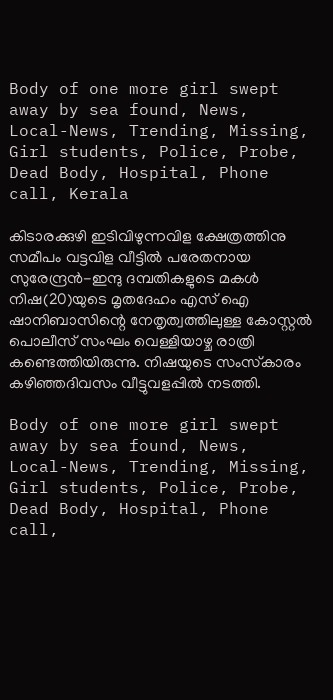Body of one more girl swept away by sea found, News, Local-News, Trending, Missing, Girl students, Police, Probe, Dead Body, Hospital, Phone call, Kerala

കിടാരക്കുഴി ഇടിവിഴുന്നവിള ക്ഷേത്രത്തിനു സമീപം വട്ടവിള വീട്ടില്‍ പരേതനായ സുരേന്ദ്രന്‍-ഇന്ദു ദമ്പതികളുടെ മകള്‍ നിഷ(20)യുടെ മൃതദേഹം എസ് ഐ ഷാനിബാസിന്റെ നേതൃത്വത്തിലുള്ള കോസ്റ്റല്‍ പൊലീസ് സംഘം വെള്ളിയാഴ്ച രാത്രി കണ്ടെത്തിയിരുന്നു. നിഷയുടെ സംസ്‌കാരം കഴിഞ്ഞദിവസം വീട്ടുവളപ്പില്‍ നടത്തി.

Body of one more girl swept away by sea found, News, Local-News, Trending, Missing, Girl students, Police, Probe, Dead Body, Hospital, Phone call,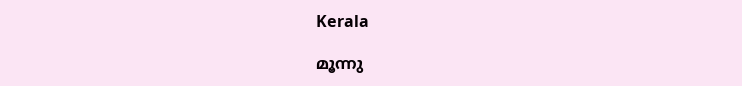Kerala

മൂന്നു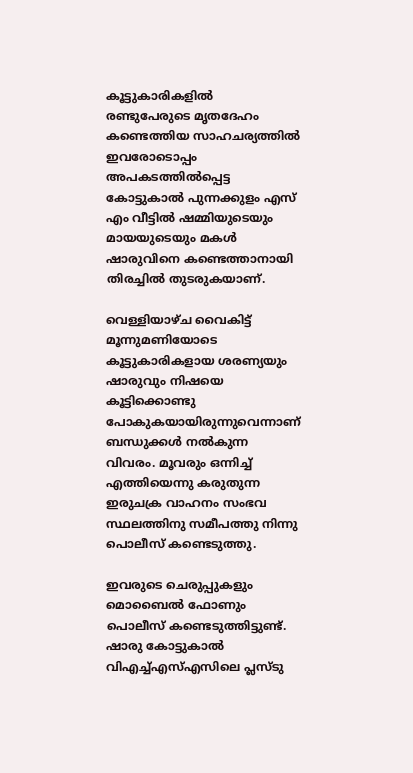കൂട്ടുകാരികളില്‍ രണ്ടുപേരുടെ മൃതദേഹം കണ്ടെത്തിയ സാഹചര്യത്തില്‍ ഇവരോടൊപ്പം അപകടത്തില്‍പ്പെട്ട കോട്ടുകാല്‍ പുന്നക്കുളം എസ് എം വീട്ടില്‍ ഷമ്മിയുടെയും മായയുടെയും മകള്‍ ഷാരുവിനെ കണ്ടെത്താനായി തിരച്ചില്‍ തുടരുകയാണ്.

വെള്ളിയാഴ്ച വൈകിട്ട് മൂന്നുമണിയോടെ കൂട്ടുകാരികളായ ശരണ്യയും ഷാരുവും നിഷയെ കൂട്ടിക്കൊണ്ടു പോകുകയായിരുന്നുവെന്നാണ് ബന്ധുക്കള്‍ നല്‍കുന്ന വിവരം. മൂവരും ഒന്നിച്ച് എത്തിയെന്നു കരുതുന്ന ഇരുചക്ര വാഹനം സംഭവ സ്ഥലത്തിനു സമീപത്തു നിന്നു പൊലീസ് കണ്ടെടുത്തു.

ഇവരുടെ ചെരുപ്പുകളും മൊബൈല്‍ ഫോണും പൊലീസ് കണ്ടെടുത്തിട്ടുണ്ട്. ഷാരു കോട്ടുകാല്‍ വിഎച്ച്എസ്എസിലെ പ്ലസ്ടു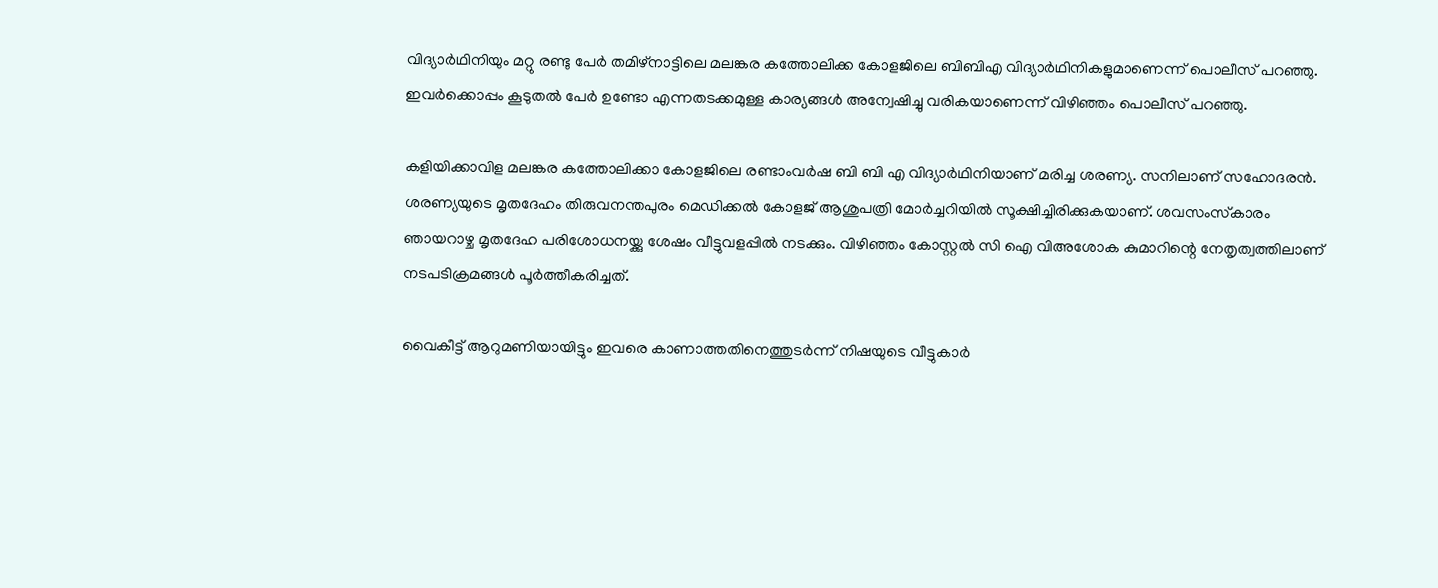വിദ്യാര്‍ഥിനിയും മറ്റു രണ്ടു പേര്‍ തമിഴ്‌നാട്ടിലെ മലങ്കര കത്തോലിക്ക കോളജിലെ ബിബിഎ വിദ്യാര്‍ഥിനികളുമാണെന്ന് പൊലീസ് പറഞ്ഞു. ഇവര്‍ക്കൊപ്പം കൂടുതല്‍ പേര്‍ ഉണ്ടോ എന്നതടക്കമുള്ള കാര്യങ്ങള്‍ അന്വേഷിച്ചു വരികയാണെന്ന് വിഴിഞ്ഞം പൊലീസ് പറഞ്ഞു.

കളിയിക്കാവിള മലങ്കര കത്തോലിക്കാ കോളജിലെ രണ്ടാംവര്‍ഷ ബി ബി എ വിദ്യാര്‍ഥിനിയാണ് മരിച്ച ശരണ്യ. സനിലാണ് സഹോദരന്‍. ശരണ്യയുടെ മൃതദേഹം തിരുവനന്തപുരം മെഡിക്കല്‍ കോളജ് ആശുപത്രി മോര്‍ച്ചറിയില്‍ സൂക്ഷിച്ചിരിക്കുകയാണ്. ശവസംസ്‌കാരം ഞായറാഴ്ച മൃതദേഹ പരിശോധനയ്ക്കു ശേഷം വീട്ടുവളപ്പില്‍ നടക്കും. വിഴിഞ്ഞം കോസ്റ്റല്‍ സി ഐ വിഅശോക കുമാറിന്റെ നേതൃത്വത്തിലാണ് നടപടിക്രമങ്ങള്‍ പൂര്‍ത്തീകരിച്ചത്.

വൈകീട്ട് ആറുമണിയായിട്ടും ഇവരെ കാണാത്തതിനെത്തുടര്‍ന്ന് നിഷയുടെ വീട്ടുകാര്‍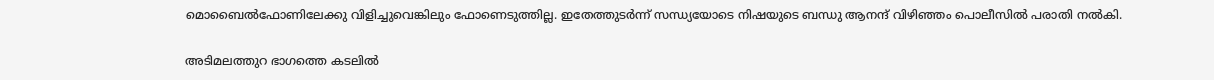മൊബൈല്‍ഫോണിലേക്കു വിളിച്ചുവെങ്കിലും ഫോണെടുത്തില്ല. ഇതേത്തുടര്‍ന്ന് സന്ധ്യയോടെ നിഷയുടെ ബന്ധു ആനന്ദ് വിഴിഞ്ഞം പൊലീസില്‍ പരാതി നല്‍കി.

അടിമലത്തുറ ഭാഗത്തെ കടലില്‍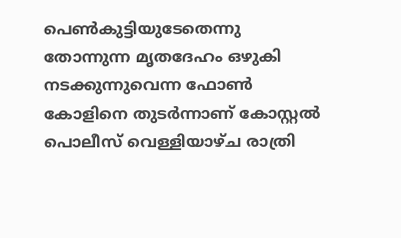പെണ്‍കുട്ടിയുടേതെന്നു തോന്നുന്ന മൃതദേഹം ഒഴുകി നടക്കുന്നുവെന്ന ഫോണ്‍ കോളിനെ തുടര്‍ന്നാണ് കോസ്റ്റല്‍ പൊലീസ് വെള്ളിയാഴ്ച രാത്രി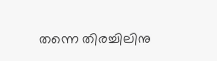തന്നെ തിരച്ചിലിനു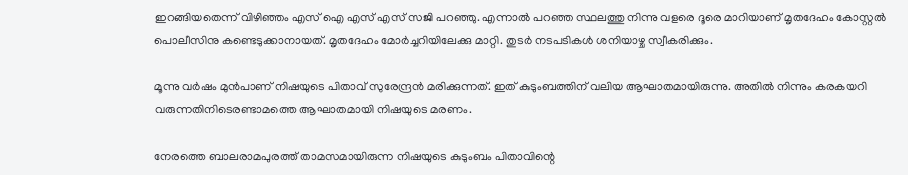ഇറങ്ങിയതെന്ന് വിഴിഞ്ഞം എസ് ഐ എസ് എസ് സജി പറഞ്ഞു. എന്നാല്‍ പറഞ്ഞ സ്ഥലത്തു നിന്നു വളരെ ദൂരെ മാറിയാണ് മൃതദേഹം കോസ്റ്റല്‍ പൊലീസിനു കണ്ടെടുക്കാനായത്. മൃതദേഹം മോര്‍ച്ചറിയിലേക്കു മാറ്റി. തുടര്‍ നടപടികള്‍ ശനിയാഴ്ച സ്വീകരിക്കും.

മൂന്നു വര്‍ഷം മുന്‍പാണ് നിഷയുടെ പിതാവ് സുരേന്ദ്രന്‍ മരിക്കുന്നത്. ഇത് കുടുംബത്തിന് വലിയ ആഘാതമായിരുന്നു. അതില്‍ നിന്നും കരകയറി വരുന്നതിനിടെരണ്ടാമത്തെ ആഘാതമായി നിഷയുടെ മരണം.

നേരത്തെ ബാലരാമപുരത്ത് താമസമായിരുന്ന നിഷയുടെ കുടുംബം പിതാവിന്റെ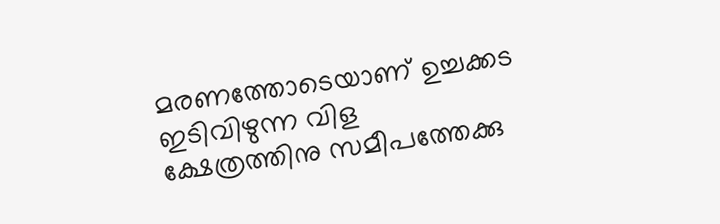മരണത്തോടെയാണ് ഉച്ചക്കട ഇടിവിഴുന്ന വിള ക്ഷേത്രത്തിനു സമീപത്തേക്കു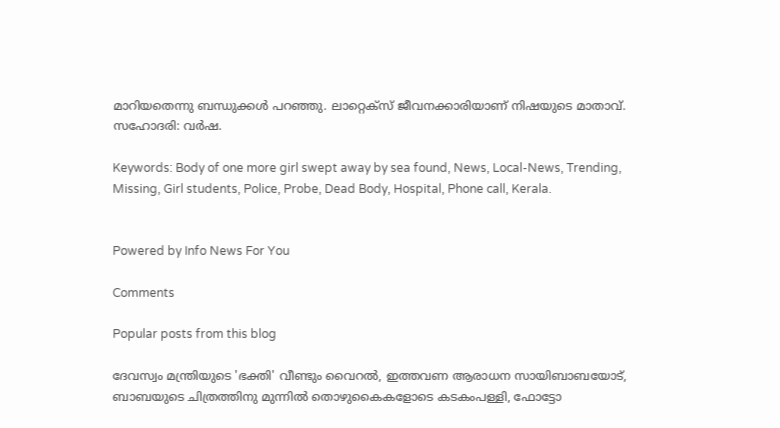മാറിയതെന്നു ബന്ധുക്കള്‍ പറഞ്ഞു. ലാറ്റെക്സ് ജീവനക്കാരിയാണ് നിഷയുടെ മാതാവ്. സഹോദരി: വര്‍ഷ.

Keywords: Body of one more girl swept away by sea found, News, Local-News, Trending, Missing, Girl students, Police, Probe, Dead Body, Hospital, Phone call, Kerala.


Powered by Info News For You

Comments

Popular posts from this blog

ദേവസ്വം മന്ത്രിയുടെ 'ഭക്തി' വീണ്ടും വൈറല്‍, ഇത്തവണ ആരാധന സായിബാബയോട്, ബാബയുടെ ചിത്രത്തിനു മുന്നില്‍ തൊഴുകൈകളോടെ കടകംപള്ളി, ഫോട്ടോ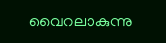വൈറലാകുന്നു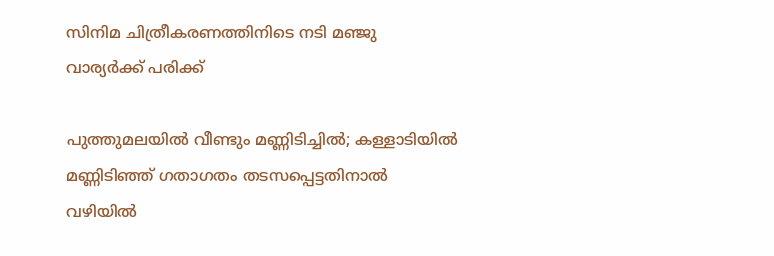സിനിമ ചിത്രീകരണത്തിനിടെ നടി മഞ്ജു വാര്യര്‍ക്ക് പരിക്ക്

പുത്തുമലയില്‍ വീണ്ടും മണ്ണിടിച്ചില്‍; കള്ളാടിയില്‍ മണ്ണിടിഞ്ഞ് ഗതാഗതം തടസപ്പെട്ടതിനാല്‍ വഴിയില്‍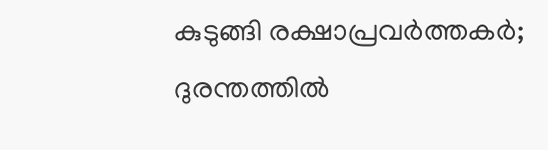കുടുങ്ങി രക്ഷാപ്രവര്‍ത്തകര്‍; ദുരന്തത്തില്‍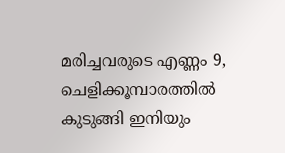മരിച്ചവരുടെ എണ്ണം 9, ചെളിക്കൂമ്പാരത്തില്‍ കുടുങ്ങി ഇനിയും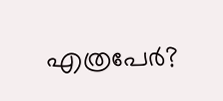എത്രപേര്‍?